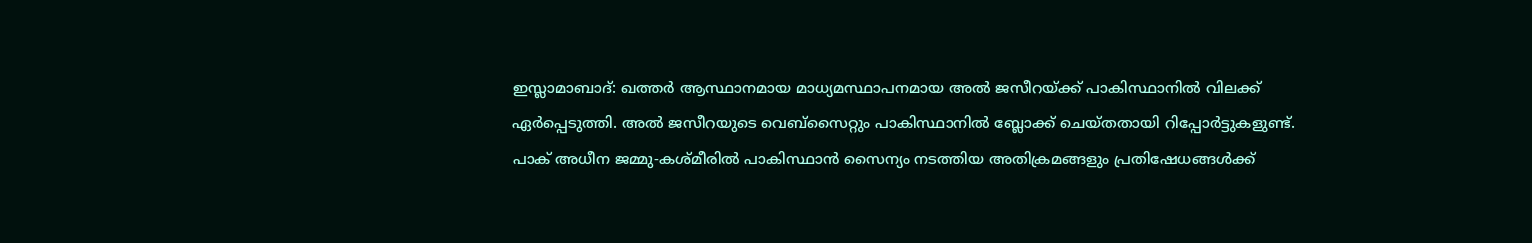ഇസ്ലാമാബാദ്: ഖത്തർ ആസ്ഥാനമായ മാധ്യമസ്ഥാപനമായ അൽ ജസീറയ്ക്ക് പാകിസ്ഥാനിൽ വിലക്ക് ഏർപ്പെടുത്തി. അൽ ജസീറയുടെ വെബ്സൈറ്റും പാകിസ്ഥാനിൽ ബ്ലോക്ക് ചെയ്തതായി റിപ്പോർട്ടുകളുണ്ട്.
പാക് അധീന ജമ്മു-കശ്മീരിൽ പാകിസ്ഥാൻ സൈന്യം നടത്തിയ അതിക്രമങ്ങളും പ്രതിഷേധങ്ങൾക്ക്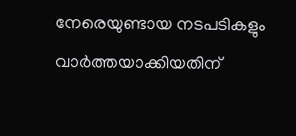നേരെയുണ്ടായ നടപടികളും വാർത്തയാക്കിയതിന്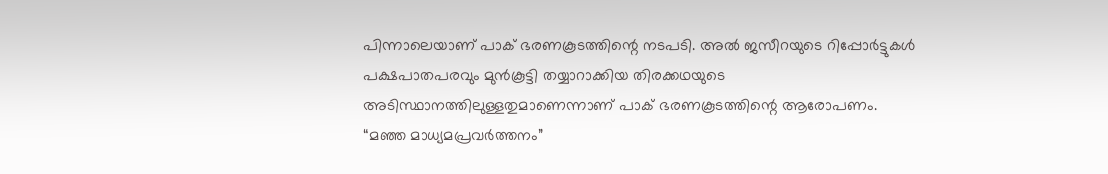പിന്നാലെയാണ് പാക് ഭരണകൂടത്തിന്റെ നടപടി. അൽ ജസീറയുടെ റിപ്പോർട്ടുകൾ പക്ഷപാതപരവും മുൻകൂട്ടി തയ്യാറാക്കിയ തിരക്കഥയുടെ അടിസ്ഥാനത്തിലുള്ളതുമാണെന്നാണ് പാക് ഭരണകൂടത്തിന്റെ ആരോപണം. “മഞ്ഞ മാധ്യമപ്രവർത്തനം”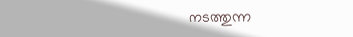നടത്തുന്ന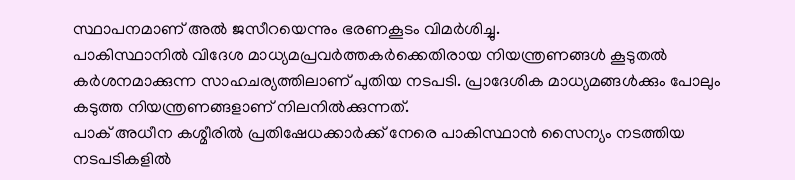സ്ഥാപനമാണ് അൽ ജസീറയെന്നും ഭരണകൂടം വിമർശിച്ചു.
പാകിസ്ഥാനിൽ വിദേശ മാധ്യമപ്രവർത്തകർക്കെതിരായ നിയന്ത്രണങ്ങൾ കൂടുതൽ കർശനമാക്കുന്ന സാഹചര്യത്തിലാണ് പുതിയ നടപടി. പ്രാദേശിക മാധ്യമങ്ങൾക്കും പോലും കടുത്ത നിയന്ത്രണങ്ങളാണ് നിലനിൽക്കുന്നത്.
പാക് അധീന കശ്മീരിൽ പ്രതിഷേധക്കാർക്ക് നേരെ പാകിസ്ഥാൻ സൈന്യം നടത്തിയ നടപടികളിൽ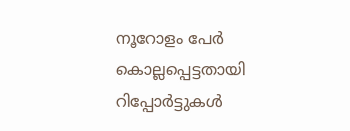നൂറോളം പേർ കൊല്ലപ്പെട്ടതായി റിപ്പോർട്ടുകൾ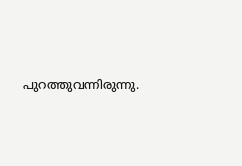പുറത്തുവന്നിരുന്നു.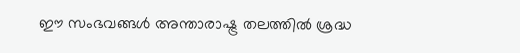ഈ സംഭവങ്ങൾ അന്താരാഷ്ട്ര തലത്തിൽ ശ്രദ്ധ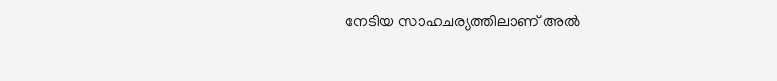നേടിയ സാഹചര്യത്തിലാണ് അൽ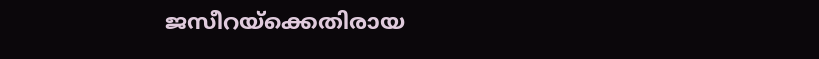ജസീറയ്ക്കെതിരായ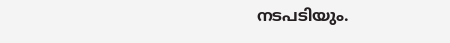നടപടിയും.